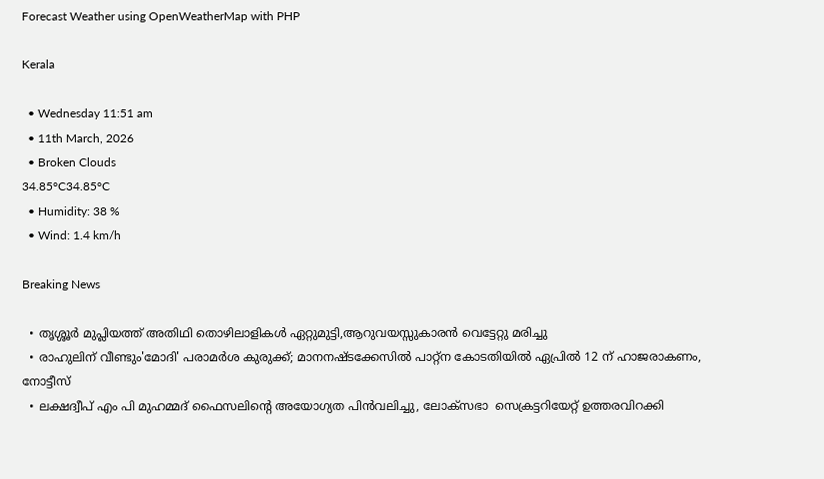Forecast Weather using OpenWeatherMap with PHP

Kerala

  • Wednesday 11:51 am
  • 11th March, 2026
  • Broken Clouds
34.85°C34.85°C
  • Humidity: 38 %
  • Wind: 1.4 km/h

Breaking News

  • തൃശ്ശൂർ മുപ്ലിയത്ത് അതിഥി തൊഴിലാളികൾ ഏറ്റുമുട്ടി,ആറുവയസ്സുകാരൻ വെട്ടേറ്റു മരിച്ചു
  • രാഹുലിന് വീണ്ടും'മോദി' പരാമര്‍ശ കുരുക്ക്; മാനനഷ്ടക്കേസിൽ പാറ്റ്ന കോടതിയിൽ ഏപ്രിൽ 12 ന് ഹാജരാകണം, നോട്ടീസ്
  • ലക്ഷദ്വീപ് എം പി മുഹമ്മദ് ഫൈസലിൻ്റെ അയോഗ്യത പിൻവലിച്ചു, ലോക്സഭാ  സെക്രട്ടറിയേറ്റ് ഉത്തരവിറക്കി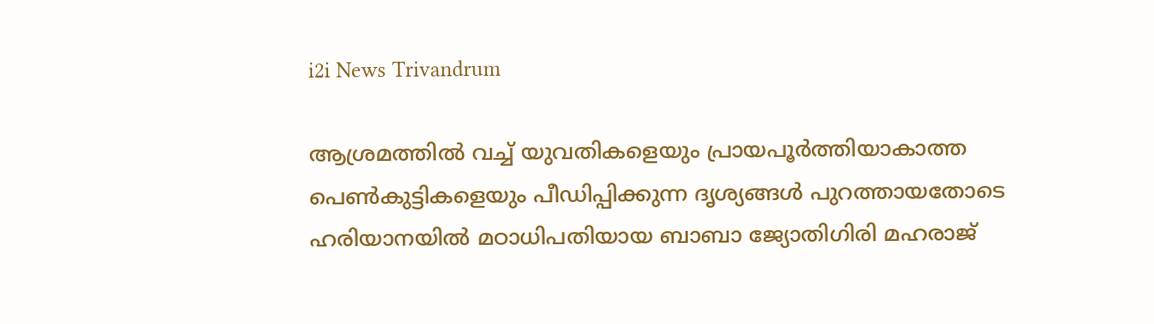i2i News Trivandrum

ആശ്രമത്തില്‍ വച്ച് യുവതികളെയും പ്രായപൂര്‍ത്തിയാകാത്ത പെണ്‍കുട്ടികളെയും പീഡിപ്പിക്കുന്ന ദൃശ്യങ്ങള്‍ പുറത്തായതോടെ ഹരിയാനയില്‍ മഠാധിപതിയായ ബാബാ ജ്യോതിഗിരി മഹരാജ്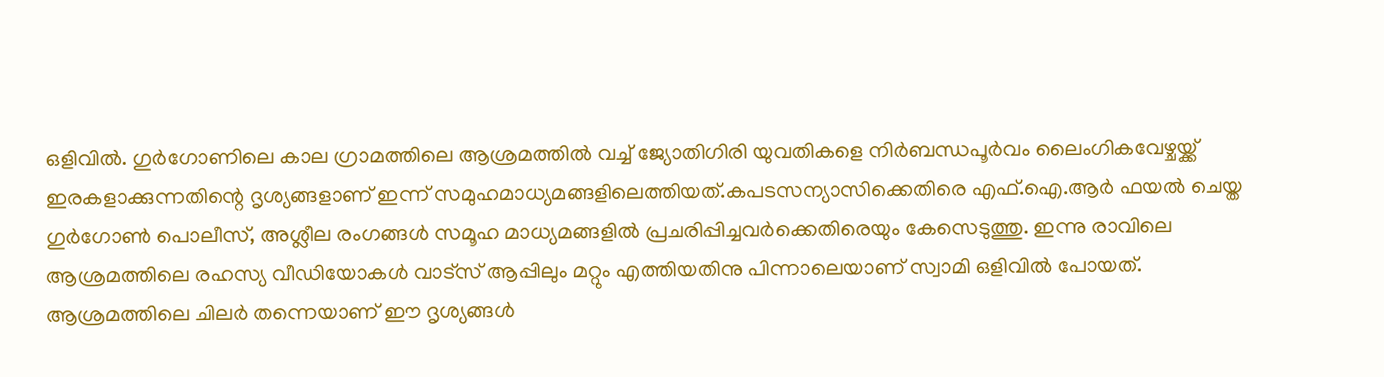ഒളിവില്‍. ഗുര്‍ഗോണിലെ കാല ഗ്രാമത്തിലെ ആശ്രമത്തില്‍ വച്ച് ജ്യോതിഗിരി യുവതികളെ നിര്‍ബന്ധപൂര്‍വം ലൈംഗികവേഴ്ചയ്ക്ക് ഇരകളാക്കുന്നതിന്റെ ദൃശ്യങ്ങളാണ് ഇന്ന് സമുഹമാധ്യമങ്ങളിലെത്തിയത്.കപടസന്യാസിക്കെതിരെ എഫ്.ഐ.ആര്‍ ഫയല്‍ ചെയ്ത ഗുര്‍ഗോണ്‍ പൊലീസ്, അശ്ലീല രംഗങ്ങള്‍ സമൂഹ മാധ്യമങ്ങളില്‍ പ്രചരിപ്പിച്ചവര്‍ക്കെതിരെയും കേസെടുത്തു. ഇന്നു രാവിലെ ആശ്രമത്തിലെ രഹസ്യ വീഡിയോകള്‍ വാട്‌സ് ആപ്പിലും മറ്റും എത്തിയതിനു പിന്നാലെയാണ് സ്വാമി ഒളിവില്‍ പോയത്. ആശ്രമത്തിലെ ചിലര്‍ തന്നെയാണ് ഈ ദൃശ്യങ്ങള്‍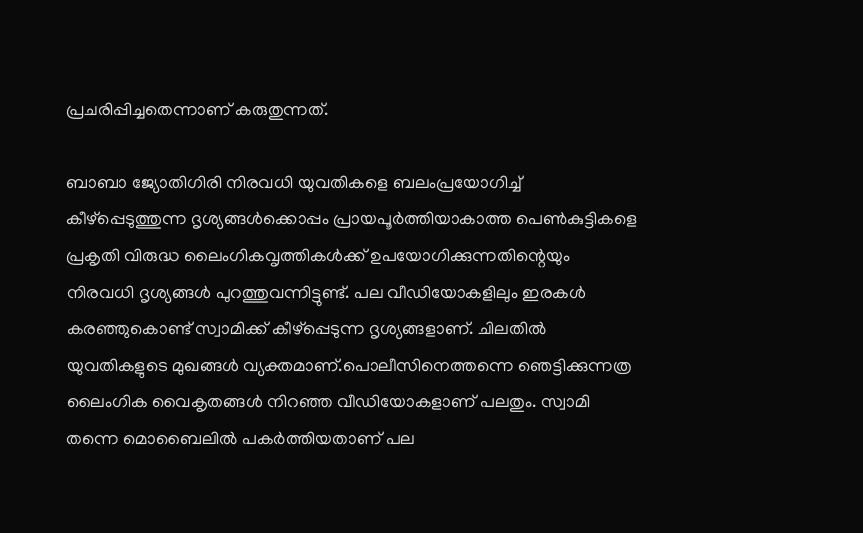പ്രചരിപ്പിച്ചതെന്നാണ് കരുതുന്നത്.

ബാബാ ജ്യോതിഗിരി നിരവധി യുവതികളെ ബലംപ്രയോഗിച്ച് കീഴ്‌പ്പെടുത്തുന്ന ദൃശ്യങ്ങള്‍ക്കൊപ്പം പ്രായപൂര്‍ത്തിയാകാത്ത പെണ്‍കുട്ടികളെ പ്രകൃതി വിരുദ്ധ ലൈംഗികവൃത്തികള്‍ക്ക് ഉപയോഗിക്കുന്നതിന്റെയും നിരവധി ദൃശ്യങ്ങള്‍ പുറത്തുവന്നിട്ടുണ്ട്. പല വീഡിയോകളിലും ഇരകള്‍ കരഞ്ഞുകൊണ്ട് സ്വാമിക്ക് കീഴ്‌പ്പെടുന്ന ദൃശ്യങ്ങളാണ്. ചിലതില്‍ യുവതികളുടെ മുഖങ്ങള്‍ വ്യക്തമാണ്.പൊലീസിനെത്തന്നെ ഞെട്ടിക്കുന്നത്ര ലൈംഗിക വൈകൃതങ്ങള്‍ നിറഞ്ഞ വീഡിയോകളാണ് പലതും. സ്വാമി തന്നെ മൊബൈലില്‍ പകര്‍ത്തിയതാണ് പല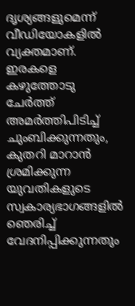ദൃശ്യങ്ങളുമെന്ന് വീഡിയോകളില്‍ വ്യക്തമാണ്. ഇരകളെ കഴുത്തോടു ചേര്‍ത്ത് അമര്‍ത്തിപിടിച്ച് ചുംബിക്കുന്നതും, കുതറി മാറാന്‍ ശ്രമിക്കുന്ന യുവതികളുടെ സ്വകാര്യഭാഗങ്ങളില്‍ ഞെരിച്ച് വേദനിപ്പിക്കുന്നതും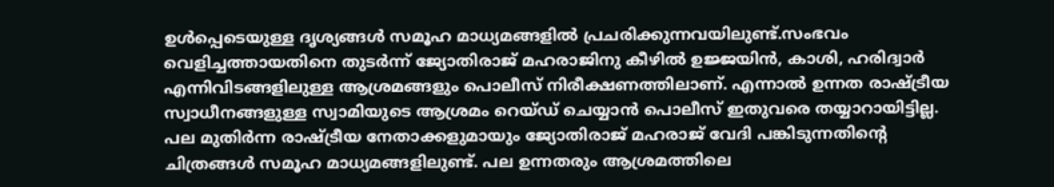ഉള്‍പ്പെടെയുള്ള ദൃശ്യങ്ങള്‍ സമൂഹ മാധ്യമങ്ങളില്‍ പ്രചരിക്കുന്നവയിലുണ്ട്.സംഭവം വെളിച്ചത്തായതിനെ തുടര്‍ന്ന് ജ്യോതിരാജ് മഹരാജിനു കീഴില്‍ ഉജ്ജയിന്‍, കാശി, ഹരിദ്വാര്‍ എന്നിവിടങ്ങളിലുള്ള ആശ്രമങ്ങളും പൊലീസ് നിരീക്ഷണത്തിലാണ്. എന്നാല്‍ ഉന്നത രാഷ്ട്രീയ സ്വാധീനങ്ങളുള്ള സ്വാമിയുടെ ആശ്രമം റെയ്ഡ് ചെയ്യാന്‍ പൊലീസ് ഇതുവരെ തയ്യാറായിട്ടില്ല. പല മുതിര്‍ന്ന രാഷ്ട്രീയ നേതാക്കളുമായും ജ്യോതിരാജ് മഹരാജ് വേദി പങ്കിടുന്നതിന്റെ ചിത്രങ്ങള്‍ സമൂഹ മാധ്യമങ്ങളിലുണ്ട്. പല ഉന്നതരും ആശ്രമത്തിലെ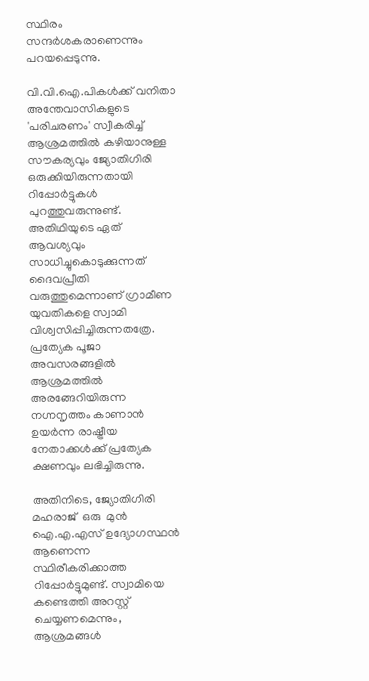സ്ഥിരം സന്ദര്‍ശകരാണെന്നും പറയപ്പെടുന്നു.

വി.വി.ഐ.പികള്‍ക്ക് വനിതാ അന്തേവാസികളുടെ 'പരിചരണം' സ്വീകരിച്ച് ആശ്രമത്തില്‍ കഴിയാനുള്ള സൗകര്യവും ജ്യോതിഗിരി ഒരുക്കിയിരുന്നതായി റിപ്പോര്‍ട്ടുകള്‍ പുറത്തുവരുന്നുണ്ട്. അതിഥിയുടെ ഏത് ആവശ്യവും സാധിച്ചുകൊടുക്കുന്നത് ദൈവപ്രീതി വരുത്തുമെന്നാണ് ഗ്രാമീണ യുവതികളെ സ്വാമി വിശ്വസിപ്പിച്ചിരുന്നതത്രേ. പ്രത്യേക പൂജാ അവസരങ്ങളില്‍ ആശ്രമത്തില്‍ അരങ്ങേറിയിരുന്ന നഗ്നനൃത്തം കാണാന്‍ ഉയര്‍ന്ന രാഷ്ട്രീയ നേതാക്കള്‍ക്ക് പ്രത്യേക ക്ഷണവും ലഭിച്ചിരുന്നു.

അതിനിടെ, ജ്യോതിഗിരി മഹരാജ്  ഒരു  മുന്‍ ഐ.എ.എസ് ഉദ്യോഗസ്ഥന്‍ ആണെന്ന സ്ഥിരീകരിക്കാത്ത റിപ്പോര്‍ട്ടുമുണ്ട്. സ്വാമിയെ കണ്ടെത്തി അറസ്റ്റ് ചെയ്യണമെന്നും, ആശ്രമങ്ങള്‍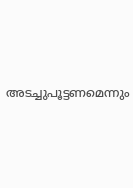അടച്ചുപൂട്ടണമെന്നും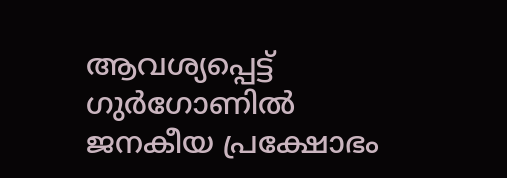ആവശ്യപ്പെട്ട് ഗുര്‍ഗോണില്‍ ജനകീയ പ്രക്ഷോഭം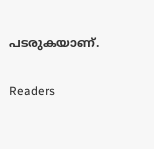പടരുകയാണ്.

Readers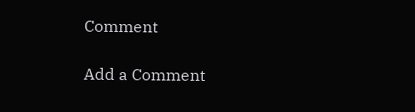Comment

Add a Comment